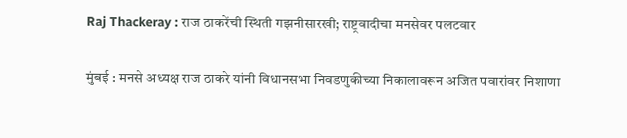Raj Thackeray : राज ठाकरेंची स्थिती गझनीसारखी; राष्ट्रवादीचा मनसेवर पलटवार

मुंबई : मनसे अध्यक्ष राज ठाकरे यांनी विधानसभा निवडणुकीच्या निकालावरून अजित पवारांवर निशाणा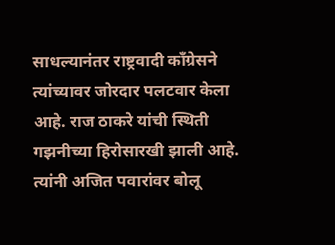साधल्यानंतर राष्ट्रवादी काँग्रेसने त्यांच्यावर जोरदार पलटवार केला आहे. राज ठाकरे यांची स्थिती गझनीच्या हिरोसारखी झाली आहे. त्यांनी अजित पवारांवर बोलू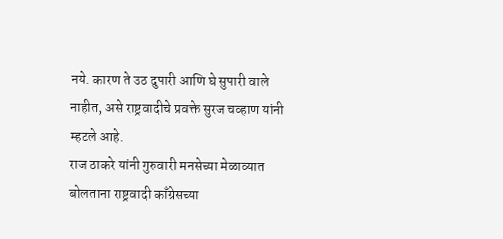नये. कारण ते उठ दुपारी आणि घे सुपारी वाले नाहीत, असे राष्ट्रवादीचे प्रवक्ते सुरज चव्हाण यांनी म्हटले आहे.
राज ठाकरे यांनी गुरुवारी मनसेच्या मेळाव्यात बोलताना राष्ट्रवादी काँग्रेसच्या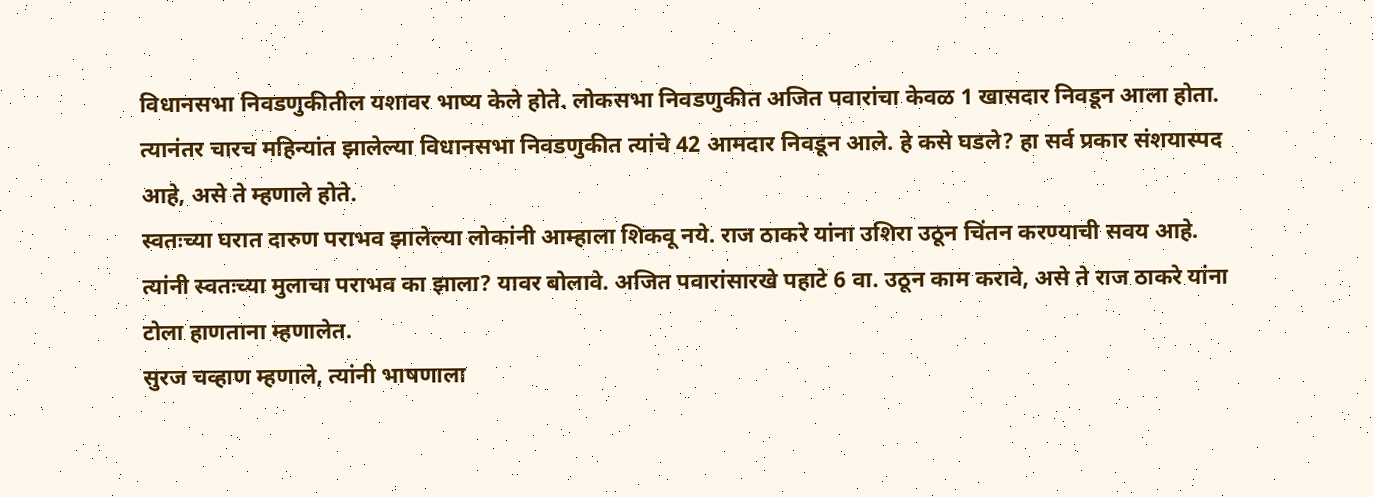विधानसभा निवडणुकीतील यशावर भाष्य केले होते. लोकसभा निवडणुकीत अजित पवारांचा केवळ 1 खासदार निवडून आला होता. त्यानंतर चारच महिन्यांत झालेल्या विधानसभा निवडणुकीत त्यांचे 42 आमदार निवडून आले. हे कसे घडले? हा सर्व प्रकार संशयास्पद आहे, असे ते म्हणाले होते.
स्वतःच्या घरात दारुण पराभव झालेल्या लोकांनी आम्हाला शिकवू नये. राज ठाकरे यांना उशिरा उठून चिंतन करण्याची सवय आहे. त्यांनी स्वतःच्या मुलाचा पराभव का झाला? यावर बोलावे. अजित पवारांसारखे पहाटे 6 वा. उठून काम करावे, असे ते राज ठाकरे यांना टोला हाणताना म्हणालेत.
सुरज चव्हाण म्हणाले, त्यांनी भाषणाला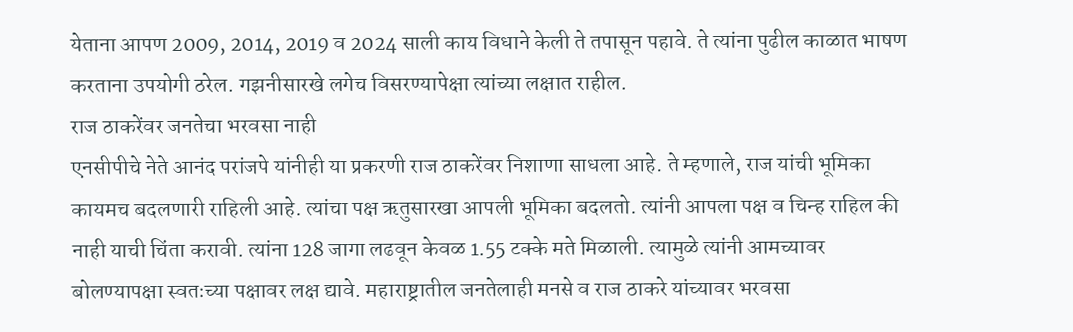येताना आपण 2009, 2014, 2019 व 2024 साली काय विधाने केली ते तपासून पहावे. ते त्यांना पुढील काळात भाषण करताना उपयोगी ठरेल. गझनीसारखे लगेच विसरण्यापेक्षा त्यांच्या लक्षात राहील.
राज ठाकरेंवर जनतेचा भरवसा नाही
एनसीपीचे नेते आनंद परांजपे यांनीही या प्रकरणी राज ठाकरेंवर निशाणा साधला आहे. ते म्हणाले, राज यांची भूमिका कायमच बदलणारी राहिली आहे. त्यांचा पक्ष ऋतुसारखा आपली भूमिका बदलतो. त्यांनी आपला पक्ष व चिन्ह राहिल की नाही याची चिंता करावी. त्यांना 128 जागा लढवून केवळ 1.55 टक्के मते मिळाली. त्यामुळे त्यांनी आमच्यावर बोलण्यापक्षा स्वतःच्या पक्षावर लक्ष द्यावे. महाराष्ट्रातील जनतेलाही मनसे व राज ठाकरे यांच्यावर भरवसा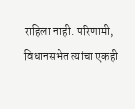राहिला नाही. परिणामी, विधानसभेत त्यांचा एकही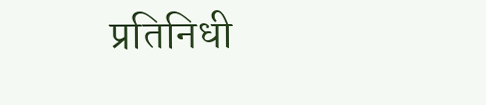प्रतिनिधी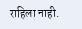राहिला नाही.